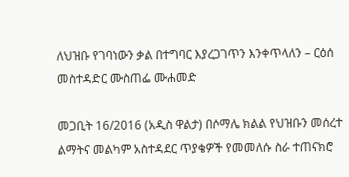ለህዝቡ የገባነውን ቃል በተግባር እያረጋገጥን እንቀጥላለን – ርዕሰ መስተዳድር ሙስጠፌ ሙሐመድ

መጋቢት 16/2016 (አዲስ ዋልታ) በሶማሌ ክልል የህዝቡን መሰረተ ልማትና መልካም አስተዳደር ጥያቄዎች የመመለሱ ስራ ተጠናክሮ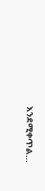እንደሚቀጥል…